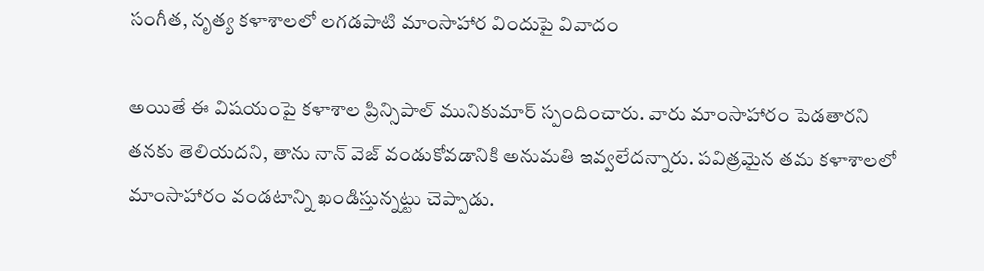సంగీత, నృత్య కళాశాలలో లగడపాటి మాంసాహార విందుపై వివాదం

అయితే ఈ విషయంపై కళాశాల ప్రిన్సిపాల్ మునికుమార్ స్పందించారు. వారు మాంసాహారం పెడతారని తనకు తెలియదని, తాను నాన్ వెజ్ వండుకోవడానికి అనుమతి ఇవ్వలేదన్నారు. పవిత్రమైన తమ కళాశాలలో మాంసాహారం వండటాన్ని ఖండిస్తున్నట్టు చెప్పాడు.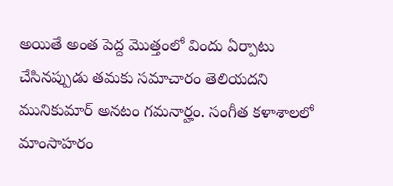అయితే అంత పెద్ద మొత్తంలో విందు ఏర్పాటు చేసినప్పుడు తమకు సమాచారం తెలియదని మునికుమార్ అనటం గమనార్హం. సంగీత కళాశాలలో మాంసాహరం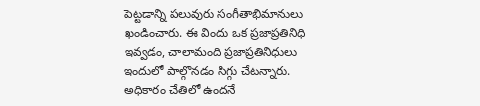పెట్టడాన్ని పలువురు సంగీతాభిమానులు ఖండించారు. ఈ విందు ఒక ప్రజాప్రతినిధి ఇవ్వడం, చాలామంది ప్రజాప్రతినిధులు ఇందులో పాల్గొనడం సిగ్గు చేటన్నారు. అధికారం చేతిలో ఉందనే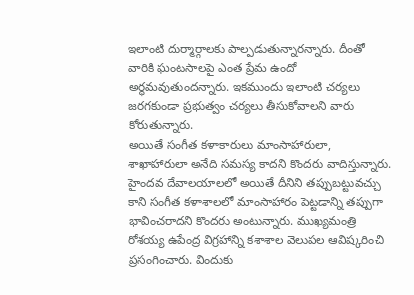ఇలాంటి దుర్మార్గాలకు పాల్పడుతున్నారన్నారు. దీంతో వారికి ఘంటసాలపై ఎంత ప్రేమ ఉందో అర్థమవుతుందన్నారు. ఇకముందు ఇలాంటి చర్యలు జరగకుండా ప్రభుత్వం చర్యలు తీసుకోవాలని వారు కోరుతున్నారు.
అయితే సంగీత కళాకారులు మాంసాహారులా, శాఖాహారులా అనేది సమస్య కాదని కొందరు వాదిస్తున్నారు. హైందవ దేవాలయాలలో అయితే దీనిని తప్పుబట్టువచ్చు కాని సంగీత కళాశాలలో మాంసాహారం పెట్టడాన్ని తప్పుగా భావించరాదని కొందరు అంటున్నారు. ముఖ్యమంత్రి రోశయ్య ఉపేంద్ర విగ్రహాన్ని కశాశాల వెలుపల ఆవిష్కరించి ప్రసంగించారు. విందుకు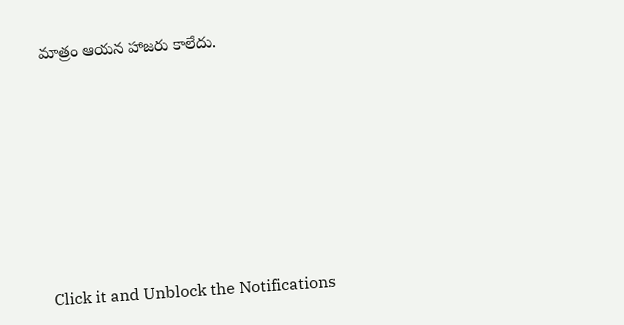మాత్రం ఆయన హాజరు కాలేదు.












Click it and Unblock the Notifications